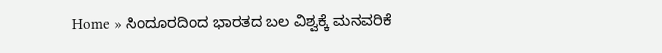Home » ಸಿಂದೂರದಿಂದ ಭಾರತದ ಬಲ ವಿಶ್ವಕ್ಕೆ ಮನವರಿಕೆ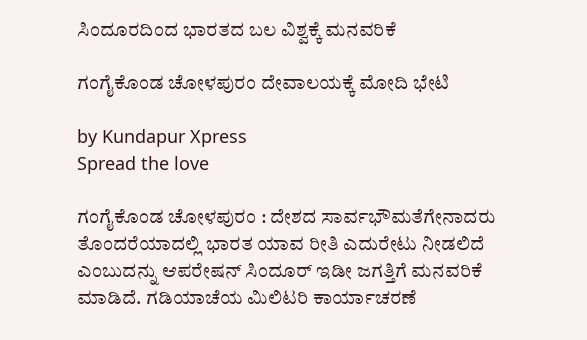ಸಿಂದೂರದಿಂದ ಭಾರತದ ಬಲ ವಿಶ್ವಕ್ಕೆ ಮನವರಿಕೆ

ಗಂಗೈಕೊಂಡ ಚೋಳಪುರಂ ದೇವಾಲಯಕ್ಕೆ ಮೋದಿ ಭೇಟಿ

by Kundapur Xpress
Spread the love

ಗಂಗೈಕೊಂಡ ಚೋಳಪುರಂ : ದೇಶದ ಸಾರ್ವಭೌಮತೆಗೇನಾದರು ತೊಂದರೆಯಾದಲ್ಲಿ ಭಾರತ ಯಾವ ರೀತಿ ಎದುರೇಟು ನೀಡಲಿದೆ ಎಂಬುದನ್ನು ಆಪರೇಷನ್ ಸಿಂದೂರ್ ಇಡೀ ಜಗತ್ತಿಗೆ ಮನವರಿಕೆ ಮಾಡಿದೆ. ಗಡಿಯಾಚೆಯ ಮಿಲಿಟರಿ ಕಾರ್ಯಾಚರಣೆ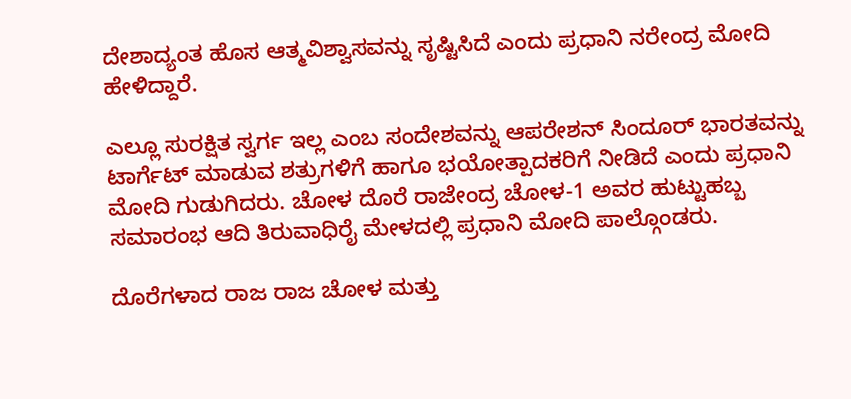ದೇಶಾದ್ಯಂತ ಹೊಸ ಆತ್ಮವಿಶ್ವಾಸವನ್ನು ಸೃಷ್ಟಿಸಿದೆ ಎಂದು ಪ್ರಧಾನಿ ನರೇಂದ್ರ ಮೋದಿ ಹೇಳಿದ್ದಾರೆ.

ಎಲ್ಲೂ ಸುರಕ್ಷಿತ ಸ್ವರ್ಗ ಇಲ್ಲ ಎಂಬ ಸಂದೇಶವನ್ನು ಆಪರೇಶನ್ ಸಿಂದೂರ್ ಭಾರತವನ್ನು ಟಾರ್ಗೆಟ್ ಮಾಡುವ ಶತ್ರುಗಳಿಗೆ ಹಾಗೂ ಭಯೋತ್ಪಾದಕರಿಗೆ ನೀಡಿದೆ ಎಂದು ಪ್ರಧಾನಿ ಮೋದಿ ಗುಡುಗಿದರು. ಚೋಳ ದೊರೆ ರಾಜೇಂದ್ರ ಚೋಳ-1 ಅವರ ಹುಟ್ಟುಹಬ್ಬ ಸಮಾರಂಭ ಆದಿ ತಿರುವಾಧಿರೈ ಮೇಳದಲ್ಲಿ ಪ್ರಧಾನಿ ಮೋದಿ ಪಾಲ್ಗೊಂಡರು.

ದೊರೆಗಳಾದ ರಾಜ ರಾಜ ಚೋಳ ಮತ್ತು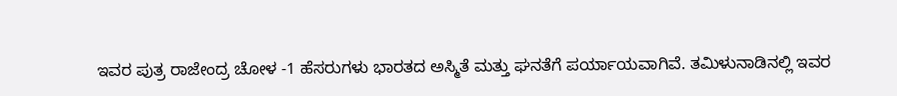ಇವರ ಪುತ್ರ ರಾಜೇಂದ್ರ ಚೋಳ -1 ಹೆಸರುಗಳು ಭಾರತದ ಅಸ್ಮಿತೆ ಮತ್ತು ಘನತೆಗೆ ಪರ್ಯಾಯವಾಗಿವೆ. ತಮಿಳುನಾಡಿನಲ್ಲಿ ಇವರ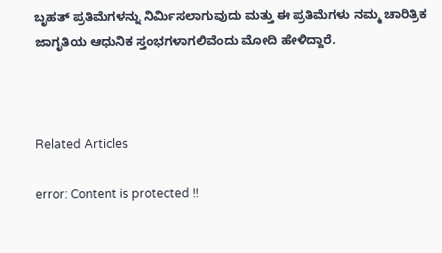ಬೃಹತ್‌ ಪ್ರತಿಮೆಗಳನ್ನು ನಿರ್ಮಿಸಲಾಗುವುದು ಮತ್ತು ಈ ಪ್ರತಿಮೆಗಳು ನಮ್ಮ ಚಾರಿತ್ರಿಕ ಜಾಗೃತಿಯ ಆಧುನಿಕ ಸ್ತಂಭಗಳಾಗಲಿವೆಂದು ಮೋದಿ ಹೇಳಿದ್ದಾರೆ.



Related Articles

error: Content is protected !!